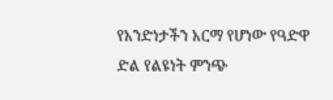የአንድነታችን አርማ የሆነው የዓድዋ ድል የልዩነት ምንጭ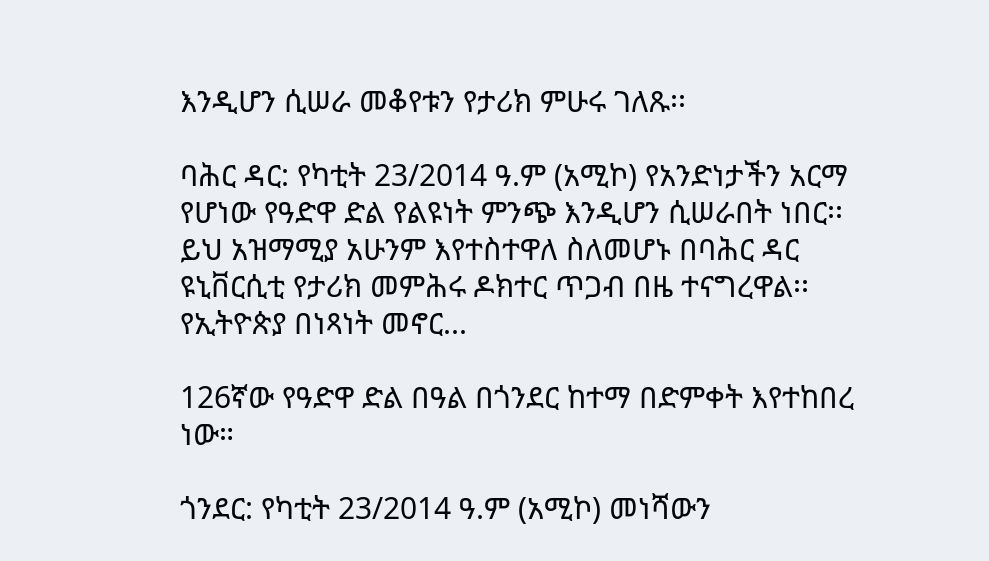እንዲሆን ሲሠራ መቆየቱን የታሪክ ምሁሩ ገለጹ፡፡

ባሕር ዳር: የካቲት 23/2014 ዓ.ም (አሚኮ) የአንድነታችን አርማ የሆነው የዓድዋ ድል የልዩነት ምንጭ እንዲሆን ሲሠራበት ነበር፡፡ ይህ አዝማሚያ አሁንም እየተስተዋለ ስለመሆኑ በባሕር ዳር ዩኒቨርሲቲ የታሪክ መምሕሩ ዶክተር ጥጋብ በዜ ተናግረዋል፡፡ የኢትዮጵያ በነጻነት መኖር...

126ኛው የዓድዋ ድል በዓል በጎንደር ከተማ በድምቀት እየተከበረ ነው።

ጎንደር: የካቲት 23/2014 ዓ.ም (አሚኮ) መነሻውን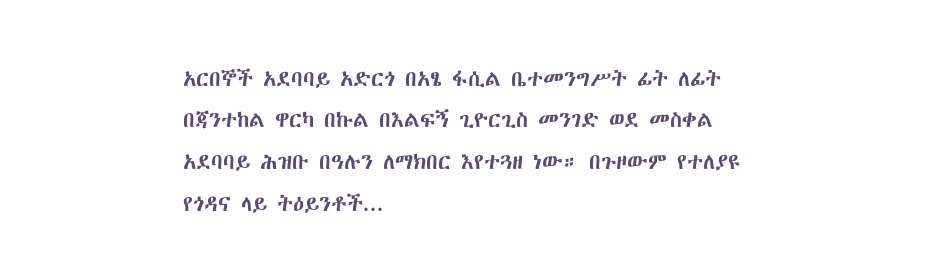አርበኞች አደባባይ አድርጎ በአፄ ፋሲል ቤተመንግሥት ፊት ለፊት በጃንተከል ዋርካ በኩል በእልፍኝ ጊዮርጊስ መንገድ ወደ መስቀል አደባባይ ሕዝቡ በዓሉን ለማክበር እየተጓዘ ነው። በጉዞውም የተለያዩ የጎዳና ላይ ትዕይንቶች...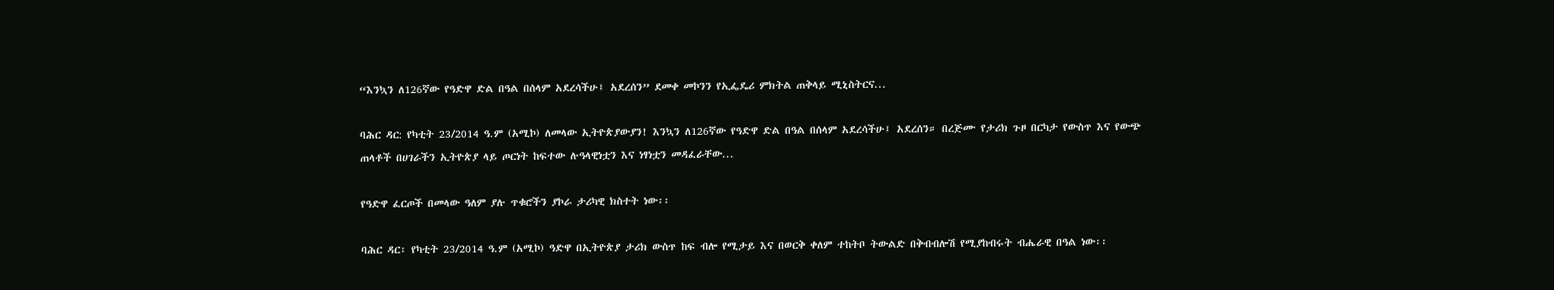“እንኳን ለ126ኛው የዓድዋ ድል በዓል በሰላም አደረሳችሁ፤ አደረሰን” ደመቀ መኮንን የኢፌዴሪ ምክትል ጠቅላይ ሚኒስትርና...

ባሕር ዳር: የካቲት 23/2014 ዓ.ም (አሚኮ) ለመላው ኢትዮጵያውያን! እንኳን ለ126ኛው የዓድዋ ድል በዓል በሰላም አደረሳችሁ፤ አደረሰን። በረጅሙ የታሪክ ጉዞ በርካታ የውስጥ እና የውጭ ጠላቶች በሀገራችን ኢትዮጵያ ላይ ጦርነት ከፍተው ሉዓላዊነቷን እና ነፃነቷን መዳፈራቸው...

የዓድዋ ፈርጦች በመላው ዓለም ያሉ ጥቁሮችን ያኮራ ታሪካዊ ክስተት ነው፡፡

ባሕር ዳር፡ የካቲት 23/2014 ዓ.ም (አሚኮ) ዓድዋ በኢትዮጵያ ታሪክ ውስጥ ከፍ ብሎ የሚታይ እና በወርቅ ቀለም ተከትቦ ትውልድ በቅብብሎሽ የሚያከብሩት ብሔራዊ በዓል ነው፡፡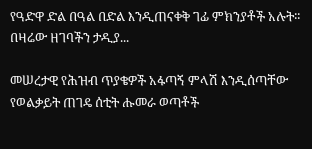የዓድዋ ድል በዓል በድል እንዲጠናቀቅ ገፊ ምክንያቶች አሉት፡፡ በዛሬው ዘገባችን ታዲያ...

መሠረታዊ የሕዝብ ጥያቄዎች አፋጣኝ ምላሽ እንዲሰጣቸው የወልቃይት ጠገዴ ሰቲት ሑመራ ወጣቶች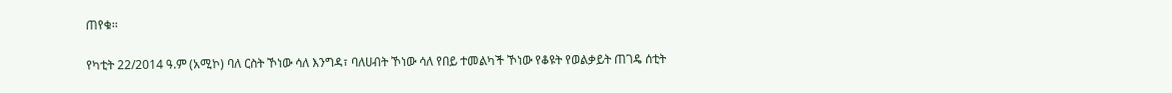ጠየቁ፡፡

የካቲት 22/2014 ዓ.ም (አሚኮ) ባለ ርስት ኾነው ሳለ እንግዳ፣ ባለሀብት ኾነው ሳለ የበይ ተመልካች ኾነው የቆዩት የወልቃይት ጠገዴ ሰቲት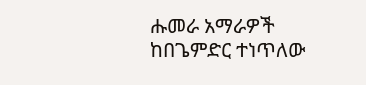ሑመራ አማራዎች ከበጌምድር ተነጥለው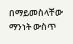በማይመስላቸው ማንነት ውስጥ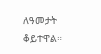ለዓመታት ቆይተዋል።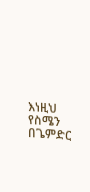እነዚህ የስሜን በጌምድር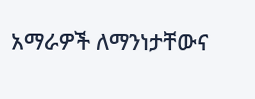አማራዎች ለማንነታቸውና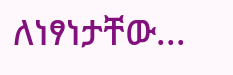ለነፃነታቸው...